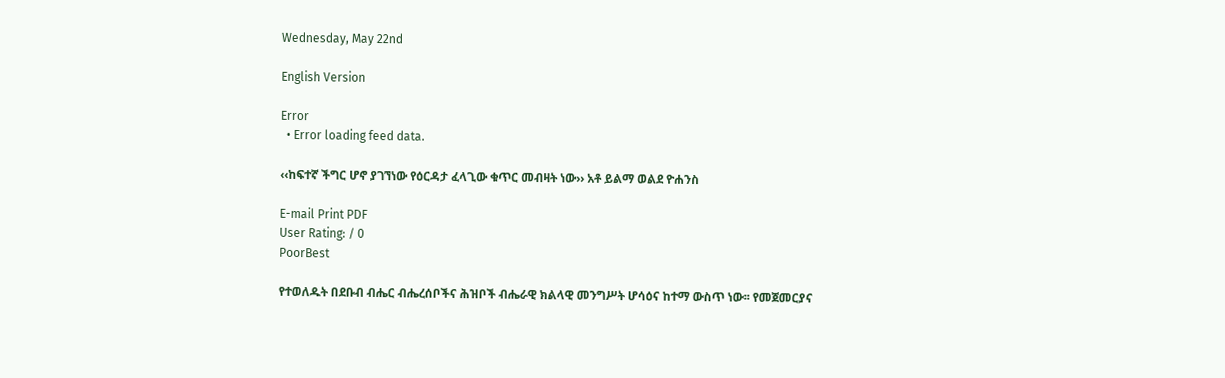Wednesday, May 22nd

English Version

Error
  • Error loading feed data.

‹‹ከፍተኛ ችግር ሆኖ ያገኘነው የዕርዳታ ፈላጊው ቁጥር መብዛት ነው›› አቶ ይልማ ወልደ ዮሐንስ

E-mail Print PDF
User Rating: / 0
PoorBest

የተወለዱት በደቡብ ብሔር ብሔረሰቦችና ሕዝቦች ብሔራዊ ክልላዊ መንግሥት ሆሳዕና ከተማ ውስጥ ነው፡፡ የመጀመርያና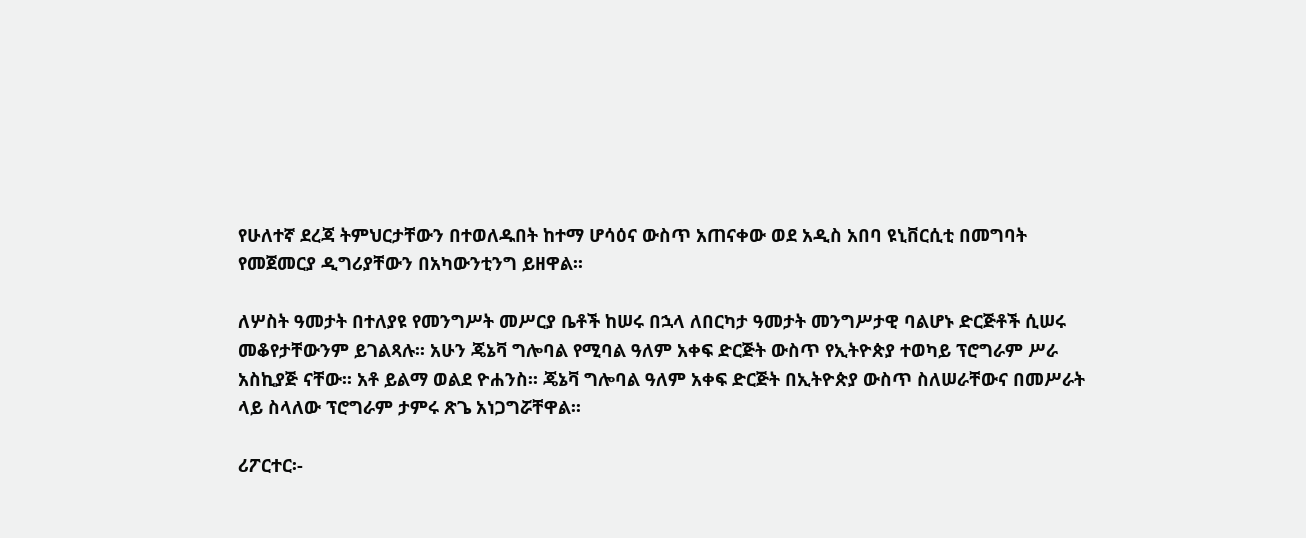የሁለተኛ ደረጃ ትምህርታቸውን በተወለዱበት ከተማ ሆሳዕና ውስጥ አጠናቀው ወደ አዲስ አበባ ዩኒቨርሲቲ በመግባት የመጀመርያ ዲግሪያቸውን በአካውንቲንግ ይዘዋል፡፡

ለሦስት ዓመታት በተለያዩ የመንግሥት መሥርያ ቤቶች ከሠሩ በኋላ ለበርካታ ዓመታት መንግሥታዊ ባልሆኑ ድርጅቶች ሲሠሩ መቆየታቸውንም ይገልጻሉ፡፡ አሁን ጄኔቫ ግሎባል የሚባል ዓለም አቀፍ ድርጅት ውስጥ የኢትዮጵያ ተወካይ ፕሮግራም ሥራ አስኪያጅ ናቸው፡፡ አቶ ይልማ ወልደ ዮሐንስ፡፡ ጄኔቫ ግሎባል ዓለም አቀፍ ድርጅት በኢትዮጵያ ውስጥ ስለሠራቸውና በመሥራት ላይ ስላለው ፕሮግራም ታምሩ ጽጌ አነጋግሯቸዋል፡፡

ሪፖርተር፡-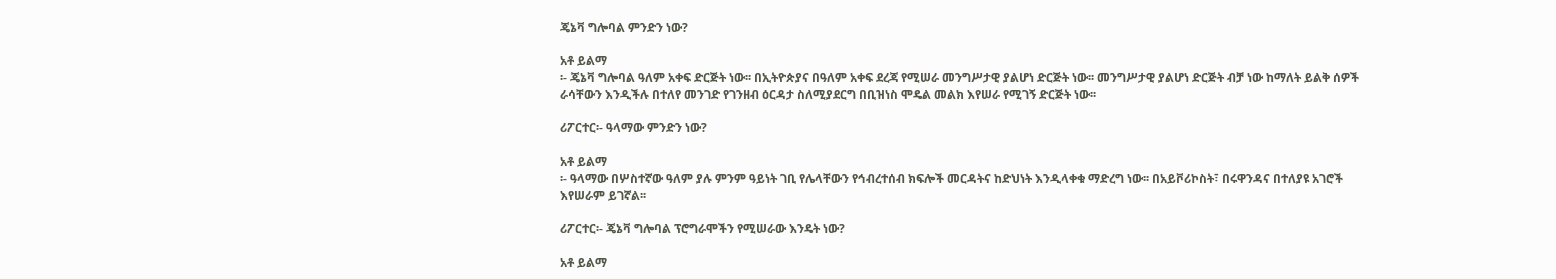ጄኔቫ ግሎባል ምንድን ነው?

አቶ ይልማ
፡- ጄኔቫ ግሎባል ዓለም አቀፍ ድርጅት ነው፡፡ በኢትዮጵያና በዓለም አቀፍ ደረጃ የሚሠራ መንግሥታዊ ያልሆነ ድርጅት ነው፡፡ መንግሥታዊ ያልሆነ ድርጅት ብቻ ነው ከማለት ይልቅ ሰዎች ራሳቸውን እንዲችሉ በተለየ መንገድ የገንዘብ ዕርዳታ ስለሚያደርግ በቢዝነስ ሞዴል መልክ እየሠራ የሚገኝ ድርጅት ነው፡፡

ሪፖርተር፡- ዓላማው ምንድን ነው?

አቶ ይልማ
፡- ዓላማው በሦስተኛው ዓለም ያሉ ምንም ዓይነት ገቢ የሌላቸውን የኅብረተሰብ ክፍሎች መርዳትና ከድህነት እንዲላቀቁ ማድረግ ነው፡፡ በአይቮሪኮስት፣ በሩዋንዳና በተለያዩ አገሮች እየሠራም ይገኛል፡፡

ሪፖርተር፡- ጄኔቫ ግሎባል ፕሮግራሞችን የሚሠራው እንዴት ነው?

አቶ ይልማ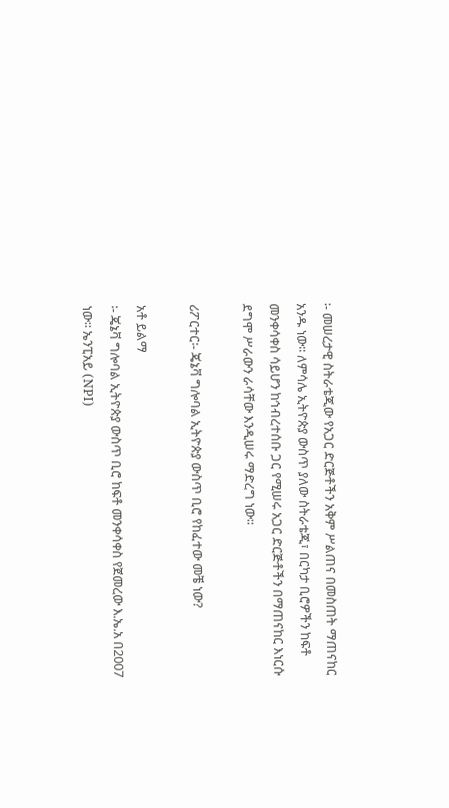፡- መሠረታዊ ስትራቴጂው የአጋር ድርጅቶችን አቅም ሥልጠና በመስጠት ማጠናከር አንዱ ነው፡፡ ለምሳሌ ኢትዮጵያ ውስጥ ያለው ስትራቴጂ፣ በርካታ ቢሮዎችን ከፍቶ መንቀሳቀስ ሳይሆን ከኅብረተሰቡ ጋር የሚሠሩ አጋር ድርጅቶችን በማጠናከር እነርሱ ደግሞ ሥራውን ራሳቸው እንዲሠሩ ማድረግ ነው፡፡

ሪፖርተር፡- ጄኔቫ ግሎባል ኢትዮጵያ ውስጥ ቢሮ የከፈተው መቼ ነው?

አቶ ይልማ
፡- ጄኔቫ ግሎባል ኢትዮጵያ ውስጥ ቢሮ ከፍቶ መንቀሳቀስ የጀመረው እ.ኤ.አ በ2007 ነው፡፡ ኤንፒአይ (NPI)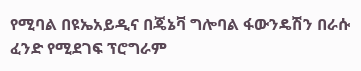የሚባል በዩኤአይዲና በጄኔቫ ግሎባል ፋውንዴሽን በራሱ ፈንድ የሚደገፍ ፕሮግራም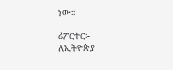ነው፡፡

ሪፖርተር፡- ለኢትዮጵያ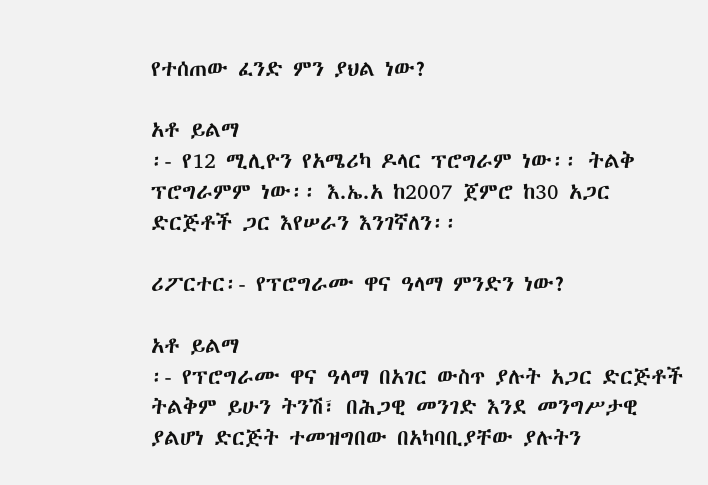የተሰጠው ፈንድ ምን ያህል ነው?

አቶ ይልማ
፡- የ12 ሚሊዮን የአሜሪካ ዶላር ፕሮግራም ነው፡፡ ትልቅ ፕሮግራምም ነው፡፡ እ.ኤ.አ ከ2007 ጀምሮ ከ30 አጋር ድርጅቶች ጋር እየሠራን እንገኛለን፡፡

ሪፖርተር፡- የፕሮግራሙ ዋና ዓላማ ምንድን ነው?

አቶ ይልማ
፡- የፕሮግራሙ ዋና ዓላማ በአገር ውስጥ ያሉት አጋር ድርጅቶች ትልቅም ይሁን ትንሽ፣ በሕጋዊ መንገድ እንደ መንግሥታዊ ያልሆነ ድርጅት ተመዝግበው በአካባቢያቸው ያሉትን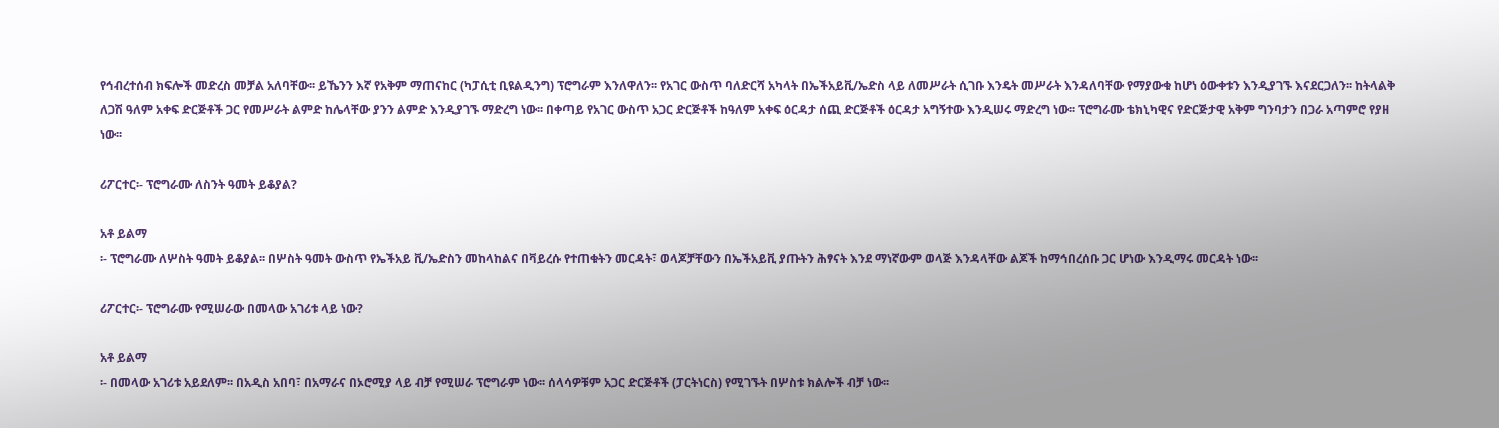የኅብረተሰብ ክፍሎች መድረስ መቻል አለባቸው፡፡ ይኼንን እኛ የአቅም ማጠናከር (ካፓሲቲ ቢዩልዲንግ) ፕሮግራም እንለዋለን፡፡ የአገር ውስጥ ባለድርሻ አካላት በኤችአይቪ/ኤድስ ላይ ለመሥራት ሲገቡ እንዴት መሥራት እንዳለባቸው የማያውቁ ከሆነ ዕውቀቱን እንዲያገኙ እናደርጋለን፡፡ ከትላልቅ ለጋሽ ዓለም አቀፍ ድርጅቶች ጋር የመሥራት ልምድ ከሌላቸው ያንን ልምድ እንዲያገኙ ማድረግ ነው፡፡ በቀጣይ የአገር ውስጥ አጋር ድርጅቶች ከዓለም አቀፍ ዕርዳታ ሰጪ ድርጅቶች ዕርዳታ አግኝተው እንዲሠሩ ማድረግ ነው፡፡ ፕሮግራሙ ቴክኒካዊና የድርጅታዊ አቅም ግንባታን በጋራ አጣምሮ የያዘ ነው፡፡

ሪፖርተር፡- ፕሮግራሙ ለስንት ዓመት ይቆያል?

አቶ ይልማ
፡- ፕሮግራሙ ለሦስት ዓመት ይቆያል፡፡ በሦስት ዓመት ውስጥ የኤችአይ ቪ/ኤድስን መከላከልና በቫይረሱ የተጠቁትን መርዳት፣ ወላጆቻቸውን በኤችአይቪ ያጡትን ሕፃናት እንደ ማነኛውም ወላጅ እንዳላቸው ልጆች ከማኅበረሰቡ ጋር ሆነው እንዲማሩ መርዳት ነው፡፡

ሪፖርተር፡- ፕሮግራሙ የሚሠራው በመላው አገሪቱ ላይ ነው?

አቶ ይልማ
፡- በመላው አገሪቱ አይደለም፡፡ በአዲስ አበባ፣ በአማራና በኦሮሚያ ላይ ብቻ የሚሠራ ፕሮግራም ነው፡፡ ሰላሳዎቹም አጋር ድርጅቶች (ፓርትነርስ) የሚገኙት በሦስቱ ክልሎች ብቻ ነው፡፡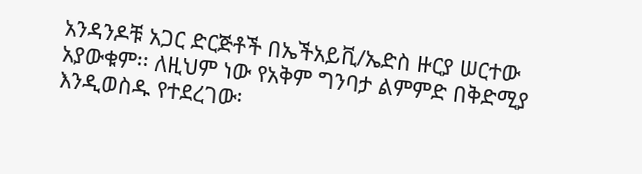አንዳንዶቹ አጋር ድርጅቶች በኤችአይቪ/ኤድስ ዙርያ ሠርተው አያውቁም፡፡ ለዚህም ነው የአቅም ግንባታ ልምምድ በቅድሚያ እንዲወስዱ የተደረገው፡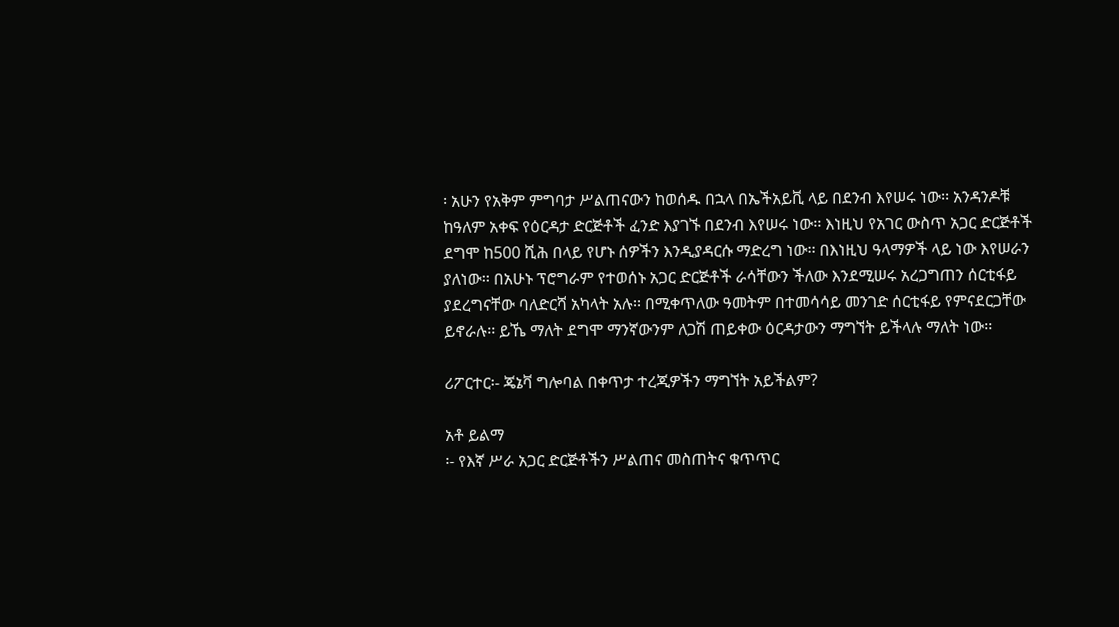፡ አሁን የአቅም ምግባታ ሥልጠናውን ከወሰዱ በኋላ በኤችአይቪ ላይ በደንብ እየሠሩ ነው፡፡ አንዳንዶቹ ከዓለም አቀፍ የዕርዳታ ድርጅቶች ፈንድ እያገኙ በደንብ እየሠሩ ነው፡፡ እነዚህ የአገር ውስጥ አጋር ድርጅቶች ደግሞ ከ500 ሺሕ በላይ የሆኑ ሰዎችን እንዲያዳርሱ ማድረግ ነው፡፡ በእነዚህ ዓላማዎች ላይ ነው እየሠራን ያለነው፡፡ በአሁኑ ፕሮግራም የተወሰኑ አጋር ድርጅቶች ራሳቸውን ችለው እንደሚሠሩ አረጋግጠን ሰርቲፋይ ያደረግናቸው ባለድርሻ አካላት አሉ፡፡ በሚቀጥለው ዓመትም በተመሳሳይ መንገድ ሰርቲፋይ የምናደርጋቸው ይኖራሉ፡፡ ይኼ ማለት ደግሞ ማንኛውንም ለጋሽ ጠይቀው ዕርዳታውን ማግኘት ይችላሉ ማለት ነው፡፡

ሪፖርተር፡- ጄኔቫ ግሎባል በቀጥታ ተረጂዎችን ማግኘት አይችልም?

አቶ ይልማ
፡- የእኛ ሥራ አጋር ድርጅቶችን ሥልጠና መስጠትና ቁጥጥር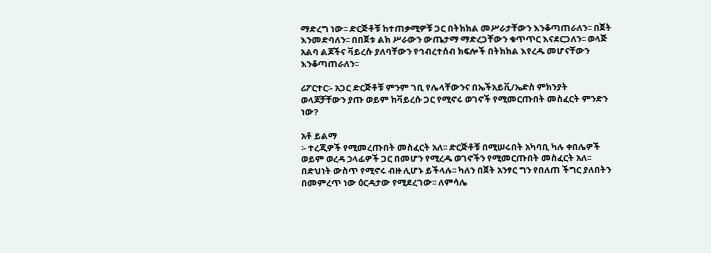ማድረግ ነው፡፡ ድርጅቶቹ ከተጠቃሚዎቹ ጋር በትክክል መሥራታቸውን እንቆጣጠራለን፡፡ በጀት እንመድባለን፡፡ በበጀቱ ልክ ሥራውን ውጤታማ ማድረጋቸውን ቁጥጥር እናደርጋለን፡፡ ወላጅ አልባ ልጆችና ቫይረሱ ያለባቸውን የኅብረተሰብ ክፍሎች በትክክል እየረዱ መሆናቸውን እንቆጣጠራለን፡፡

ሪፖርተር፡- አጋር ድርጅቶቹ ምንም ገቢ የሌላቸውንና በኤችአይቪ/ኤድስ ምክንያት ወላጆቻቸውን ያጡ ወይም ከቫይረሱ ጋር የሚኖሩ ወገኖች የሚመርጡበት መስፈርት ምንድን ነው?

አቶ ይልማ
፡- ተረጂዎች የሚመረጡበት መስፈርት አለ፡፡ ድርጅቶቹ በሚሠሩበት አካባቢ ካሉ ቀበሌዎች ወይም ወረዳ ኃላፊዎች ጋር በመሆን የሚረዱ ወገኖችን የሚመርጡበት መስፈርት አለ፡፡ በድህነት ውስጥ የሚኖሩ ብዙ ሊሆኑ ይችላሉ፡፡ ካለን በጀት አንፃር ግን የበለጠ ችግር ያለበትን በመምረጥ ነው ዕርዳታው የሚደረገው፡፡ ለምሳሌ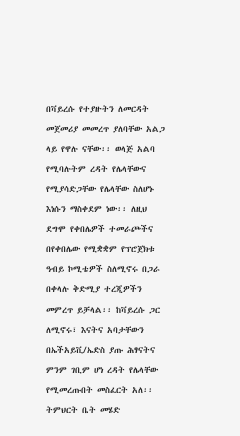በቫይረሱ የተያዙትን ለመርዳት መጀመሪያ መመረጥ ያለባቸው አልጋ ላይ የዋሉ ናቸው፡፡ ወላጅ አልባ የሚባሉትም ረዳት የሌላቸውና የሚያሳድጋቸው የሌላቸው ስለሆኑ እነሱን ማስቀደም ነው፡፡ ለዚህ ደግሞ የቀበሌዎች ተመራጮችና በየቀበሌው የሚቋቋም የፕሮጀክቱ ዓብይ ኮሚቴዎች ስለሚኖሩ በጋራ በቀላሉ ቅድሚያ ተረጂዎችን መምረጥ ይቻላል፡፡ ከቫይረሱ ጋር ለሚኖሩ፣ እናትና አባታቸውን በኤችአይቪ/ኤድስ ያጡ ሕፃናትና ምንም ገቢም ሆነ ረዳት የሌላቸው የሚመረጡበት መስፈርት አለ፡፡ ትምህርት ቤት መሄድ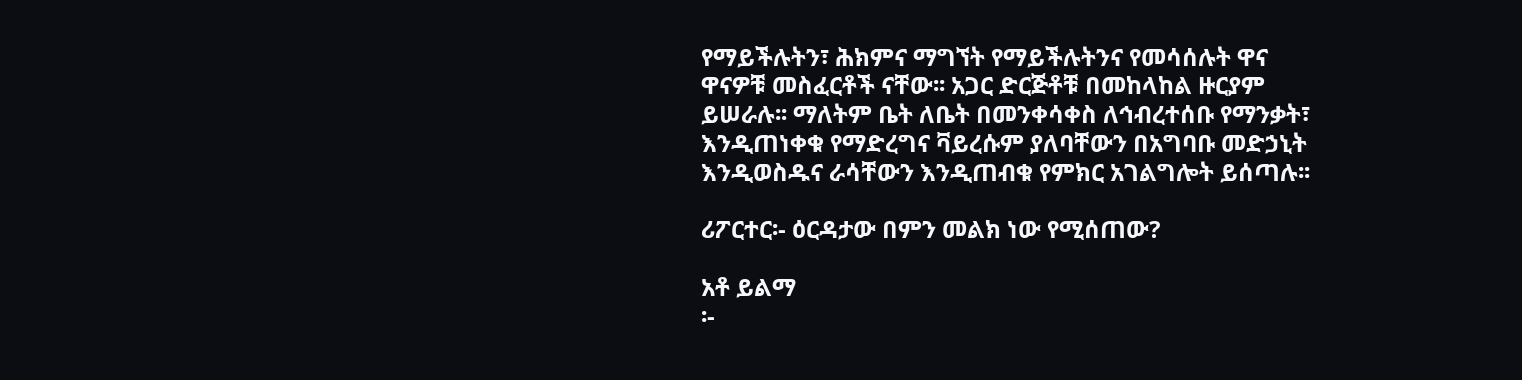የማይችሉትን፣ ሕክምና ማግኘት የማይችሉትንና የመሳሰሉት ዋና ዋናዎቹ መስፈርቶች ናቸው፡፡ አጋር ድርጅቶቹ በመከላከል ዙርያም ይሠራሉ፡፡ ማለትም ቤት ለቤት በመንቀሳቀስ ለኅብረተሰቡ የማንቃት፣ እንዲጠነቀቁ የማድረግና ቫይረሱም ያለባቸውን በአግባቡ መድኃኒት እንዲወስዱና ራሳቸውን እንዲጠብቁ የምክር አገልግሎት ይሰጣሉ፡፡

ሪፖርተር፡- ዕርዳታው በምን መልክ ነው የሚሰጠው?

አቶ ይልማ
፡-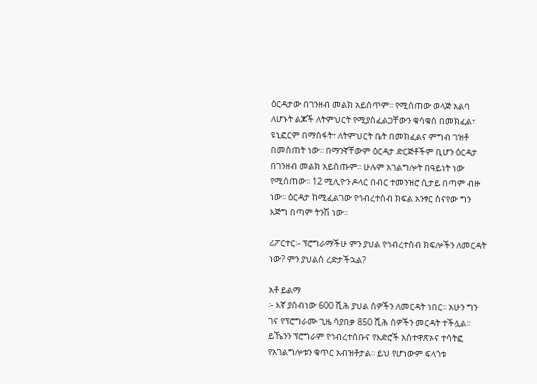ዕርዳታው በገንዘብ መልክ አይሰጥም፡፡ የሚሰጠው ወላጅ አልባ ለሆኑት ልጆች ለትምህርት የሚያስፈልጋቸውን ቁሳቁስ በመክፈል፣ ዩኒፎርም በማሰፋት፣ ለትምህርት ቤት በመክፈልና ምግብ ገዝቶ በመስጠት ነው፡፡ በማንኛቸውም ዕርዳታ ድርጅቶችም ቢሆን ዕርዳታ በገንዘብ መልክ አይሰጡም፡፡ ሁሉም አገልግሎት በዓይነት ነው የሚሰጠው፡፡ 12 ሚሊዮን ዶላር በብር ተመንዝሮ ሲታይ በጣም ብዙ ነው፡፡ ዕርዳታ ከሚፈልገው የኅብረተሰብ ክፍል አንፃር ስናየው ግን እጅግ በጣም ትንሽ ነው፡፡

ሪፖርተር፡- ፕሮግራማችሁ ምን ያህል የኅብረተሰብ ክፍሎችን ለመርዳት ነው? ምን ያህልስ ረድታችኋል?

አቶ ይልማ
፡- እኛ ያሰብነው 600 ሺሕ ያህል ሰዎችን ለመርዳት ነበር፡፡ አሁን ግን ገና የፕሮግራሙ ጊዜ ሳያበቃ 850 ሺሕ ሰዎችን መርዳት ተችሏል፡፡ ይኼንን ፕሮግራም የኅብረተሰቡና የእድሮች አስተዋጽኦና ተሳትፎ የአገልግሎቱን ቁጥር አብዝቶታል፡፡ ይህ የሆነውም ፍላጎቱ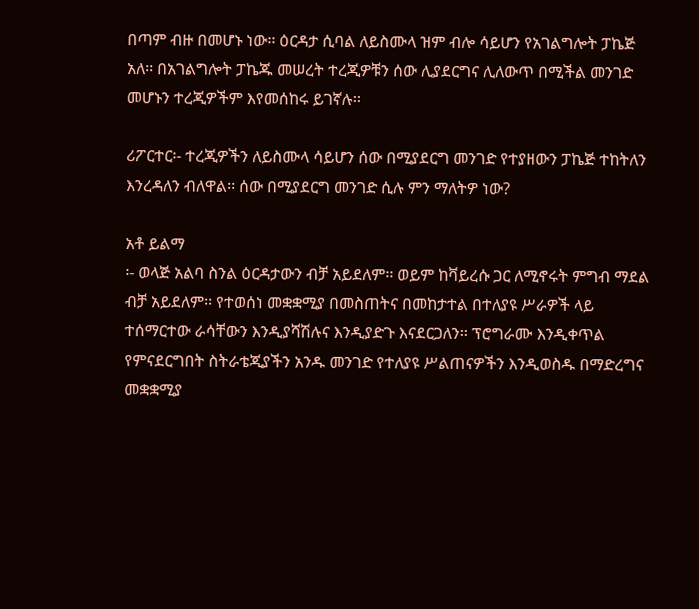በጣም ብዙ በመሆኑ ነው፡፡ ዕርዳታ ሲባል ለይስሙላ ዝም ብሎ ሳይሆን የአገልግሎት ፓኬጅ አለ፡፡ በአገልግሎት ፓኬጁ መሠረት ተረጂዎቹን ሰው ሊያደርግና ሊለውጥ በሚችል መንገድ መሆኑን ተረጂዎችም እየመሰከሩ ይገኛሉ፡፡

ሪፖርተር፡- ተረጂዎችን ለይስሙላ ሳይሆን ሰው በሚያደርግ መንገድ የተያዘውን ፓኬጅ ተከትለን እንረዳለን ብለዋል፡፡ ሰው በሚያደርግ መንገድ ሲሉ ምን ማለትዎ ነው?

አቶ ይልማ
፡- ወላጅ አልባ ስንል ዕርዳታውን ብቻ አይደለም፡፡ ወይም ከቫይረሱ ጋር ለሚኖሩት ምግብ ማደል ብቻ አይደለም፡፡ የተወሰነ መቋቋሚያ በመስጠትና በመከታተል በተለያዩ ሥራዎች ላይ ተሰማርተው ራሳቸውን እንዲያሻሽሉና እንዲያድጉ እናደርጋለን፡፡ ፕሮግራሙ እንዲቀጥል የምናደርግበት ስትራቴጂያችን አንዱ መንገድ የተለያዩ ሥልጠናዎችን እንዲወስዱ በማድረግና መቋቋሚያ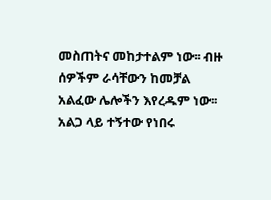መስጠትና መከታተልም ነው፡፡ ብዙ ሰዎችም ራሳቸውን ከመቻል አልፈው ሌሎችን እየረዱም ነው፡፡ አልጋ ላይ ተኝተው የነበሩ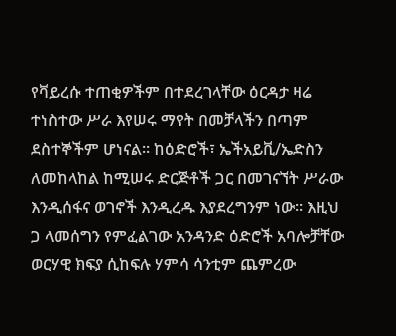የቫይረሱ ተጠቂዎችም በተደረገላቸው ዕርዳታ ዛሬ ተነስተው ሥራ እየሠሩ ማየት በመቻላችን በጣም ደስተኞችም ሆነናል፡፡ ከዕድሮች፣ ኤችአይቪ/ኤድስን ለመከላከል ከሚሠሩ ድርጅቶች ጋር በመገናኘት ሥራው እንዲሰፋና ወገኖች እንዲረዱ እያደረግንም ነው፡፡ እዚህ ጋ ላመሰግን የምፈልገው አንዳንድ ዕድሮች አባሎቻቸው ወርሃዊ ክፍያ ሲከፍሉ ሃምሳ ሳንቲም ጨምረው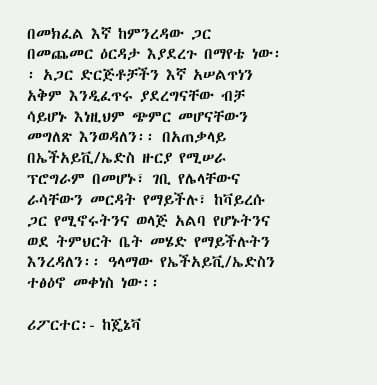በመክፈል እኛ ከምንረዳው ጋር በመጨመር ዕርዳታ እያደረጉ በማየቴ ነው፡፡ አጋር ድርጅቶቻችን እኛ አሠልጥነን አቅም እንዲፈጥሩ ያደረግናቸው ብቻ ሳይሆኑ እነዚህም ጭምር መሆናቸውን መግለጽ እንወዳለን፡፡ በአጠቃላይ በኤችአይቪ/ኤድስ ዙርያ የሚሠራ ፕሮግራም በመሆኑ፣ ገቢ የሌላቸውና ራሳቸውን መርዳት የማይችሉ፣ ከቫይረሱ ጋር የሚኖሩትንና ወላጅ አልባ የሆኑትንና ወደ ትምህርት ቤት መሄድ የማይችሉትን እንረዳለን፡፡ ዓላማው የኤችአይቪ/ኤድስን ተፅዕኖ መቀነስ ነው፡፡

ሪፖርተር፡- ከጄኔቫ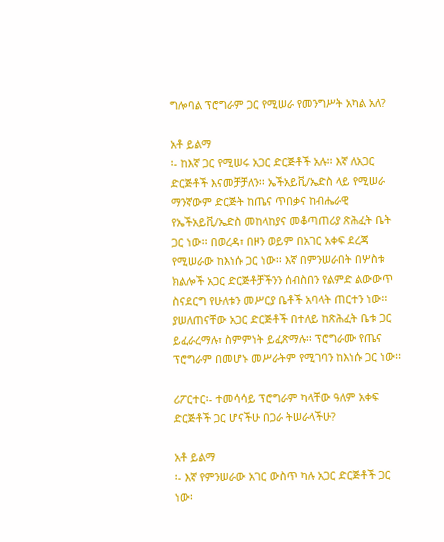ግሎባል ፕሮግራም ጋር የሚሠራ የመንግሥት አካል አለ?

አቶ ይልማ
፡- ከእኛ ጋር የሚሠሩ አጋር ድርጅቶች አሉ፡፡ እኛ ለአጋር ድርጅቶች እናመቻቻለን፡፡ ኤችአይቪ/ኤድስ ላይ የሚሠራ ማንኛውም ድርጅት ከጤና ጥበቃና ከብሔራዊ የኤችአይቪ/ኤድስ መከላከያና መቆጣጠሪያ ጽሕፈት ቤት ጋር ነው፡፡ በወረዳ፣ በዞን ወይም በአገር አቀፍ ደረጃ የሚሠራው ከእነሱ ጋር ነው፡፡ እኛ በምንሠራበት በሦስቱ ክልሎች አጋር ድርጅቶቻችንን ሰብስበን የልምድ ልውውጥ ስናደርግ የሁለቱን መሥርያ ቤቶች አባላት ጠርተን ነው፡፡ ያሠለጠናቸው አጋር ድርጅቶች በተለይ ከጽሕፈት ቤቱ ጋር ይፈራረማሉ፣ ስምምነት ይፈጽማሉ፡፡ ፕሮግራሙ የጤና ፕሮግራም በመሆኑ መሥራትም የሚገባን ከእነሱ ጋር ነው፡፡

ሪፖርተር፡- ተመሳሳይ ፕሮግራም ካላቸው ዓለም አቀፍ ድርጅቶች ጋር ሆናችሁ በጋራ ትሠራላችሁ?

አቶ ይልማ
፡- እኛ የምንሠራው አገር ውስጥ ካሉ አጋር ድርጅቶች ጋር ነው፡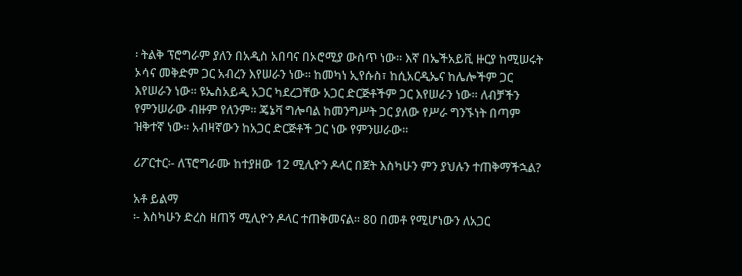፡ ትልቅ ፕሮግራም ያለን በአዲስ አበባና በኦሮሚያ ውስጥ ነው፡፡ እኛ በኤችአይቪ ዙርያ ከሚሠሩት ኦሳና መቅድም ጋር አብረን እየሠራን ነው፡፡ ከመካነ ኢየሱስ፣ ከሲአርዲኤና ከሌሎችም ጋር እየሠራን ነው፡፡ ዩኤስአይዲ አጋር ካደረጋቸው አጋር ድርጅቶችም ጋር እየሠራን ነው፡፡ ለብቻችን የምንሠራው ብዙም የለንም፡፡ ጄኔቫ ግሎባል ከመንግሥት ጋር ያለው የሥራ ግንኙነት በጣም ዝቅተኛ ነው፡፡ አብዛኛውን ከአጋር ድርጅቶች ጋር ነው የምንሠራው፡፡

ሪፖርተር፡- ለፕሮግራሙ ከተያዘው 12 ሚሊዮን ዶላር በጀት እስካሁን ምን ያህሉን ተጠቅማችኋል?

አቶ ይልማ
፡- እስካሁን ድረስ ዘጠኝ ሚሊዮን ዶላር ተጠቅመናል፡፡ 80 በመቶ የሚሆነውን ለአጋር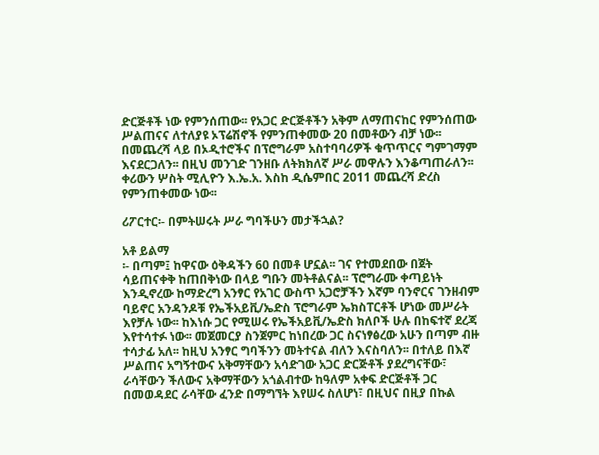ድርጅቶች ነው የምንሰጠው፡፡ የአጋር ድርጅቶችን አቅም ለማጠናከር የምንሰጠው ሥልጠናና ለተለያዩ ኦፕሬሽኖች የምንጠቀመው 20 በመቶውን ብቻ ነው፡፡ በመጨረሻ ላይ በኦዲተሮችና በፕሮግራም አስተባባሪዎች ቁጥጥርና ግምገማም እናደርጋለን፡፡ በዚህ መንገድ ገንዘቡ ለትክክለኛ ሥራ መዋሉን እንቆጣጠራለን፡፡ ቀሪውን ሦስት ሚሊዮን እ.ኤ.አ. እስከ ዲሴምበር 2011 መጨረሻ ድረስ የምንጠቀመው ነው፡፡

ሪፖርተር፡- በምትሠሩት ሥራ ግባችሁን መታችኋል?

አቶ ይልማ
፡- በጣም፤ ከዋናው ዕቅዳችን 60 በመቶ ሆኗል፡፡ ገና የተመደበው በጀት ሳይጠናቀቅ ከጠበቅነው በላይ ግቡን መትቶልናል፡፡ ፕሮግራሙ ቀጣይነት እንዲኖረው ከማድረግ አንፃር የአገር ውስጥ አጋሮቻችን እኛም ባንኖርና ገንዘብም ባይኖር አንዳንዶቹ የኤችአይቪ/ኤድስ ፕሮግራም ኤክስፐርቶች ሆነው መሥራት እየቻሉ ነው፡፡ ከእነሱ ጋር የሚሠሩ የኤችአይቪ/ኤድስ ክለቦች ሁሉ በከፍተኛ ደረጃ እየተሳተፉ ነው፡፡ መጀመርያ ስንጀምር ከነበረው ጋር ስናነፃፅረው አሁን በጣም ብዙ ተሳታፊ አለ፡፡ ከዚህ አንፃር ግባችንን መትተናል ብለን እናስባለን፡፡ በተለይ በእኛ ሥልጠና አግኝተውና አቅማቸውን አሳድገው አጋር ድርጅቶች ያደረግናቸው፣ ራሳቸውን ችለውና አቅማቸውን አጎልብተው ከዓለም አቀፍ ድርጅቶች ጋር በመወዳደር ራሳቸው ፈንድ በማግኘት እየሠሩ ስለሆነ፣ በዚህና በዚያ በኩል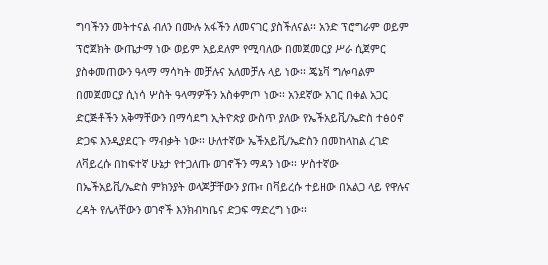ግባችንን መትተናል ብለን በሙሉ አፋችን ለመናገር ያስችለናል፡፡ አንድ ፕሮግራም ወይም ፕሮጀክት ውጤታማ ነው ወይም አይደለም የሚባለው በመጀመርያ ሥራ ሲጀምር ያስቀመጠውን ዓላማ ማሳካት መቻሉና አለመቻሉ ላይ ነው፡፡ ጄኔቫ ግሎባልም በመጀመርያ ሲነሳ ሦስት ዓላማዎችን አስቀምጦ ነው፡፡ አንደኛው አገር በቀል አጋር ድርጅቶችን አቅማቸውን በማሳደግ ኢትዮጵያ ውስጥ ያለው የኤችአይቪ/ኤድስ ተፅዕኖ ድጋፍ እንዲያደርጉ ማብቃት ነው፡፡ ሁለተኛው ኤችአይቪ/ኤድስን በመከላከል ረገድ ለቫይረሱ በከፍተኛ ሁኔታ የተጋለጡ ወገኖችን ማዳን ነው፡፡ ሦስተኛው በኤችአይቪ/ኤድስ ምክንያት ወላጆቻቸውን ያጡ፣ በቫይረሱ ተይዘው በአልጋ ላይ የዋሉና ረዳት የሌላቸውን ወገኖች እንክብካቤና ድጋፍ ማድረግ ነው፡፡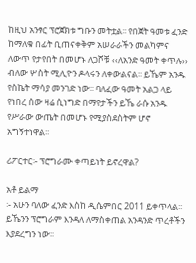ከዚህ አንፃር ፕሮጀክቱ ግቡን መትቷል፡፡ የበጀት ዓመቱ ፈንድ ከማለቁ በፊት ቢጠናቀቅም አሠራራችን መልካምና ለውጥ የታየበት በመሆኑ ለጋሾቹ ‹‹ለአንድ ዓመት ቀጥሉ›› ብለው ሦስት ሚሊዮን ዶላሩን ለቀውልናል፡፡ ይኼም አንዱ የስኬት ማሳያ መንገድ ነው፡፡ ባለፈው ዓመት አልጋ ላይ የነበረ ሰው ዛሬ ሲነግድ በማየታችን ይኼ ራሱ አንዱ የሥራው ውጤት በመሆኑ የሚያስደስትም ሆኖ አግኝተነዋል፡፡

ሪፖርተር፡- ፕሮግራሙ ቀጣይነት ይኖረዋል?

አቶ ይልማ
፡- አሁን ባለው ፈንድ እስከ ዲሴምበር 2011 ይቀጥላል፡፡ ይኼንን ፕሮግራም እንዳለ ለማስቀጠል አንዳንድ ጥረቶችን እያደረግን ነው፡፡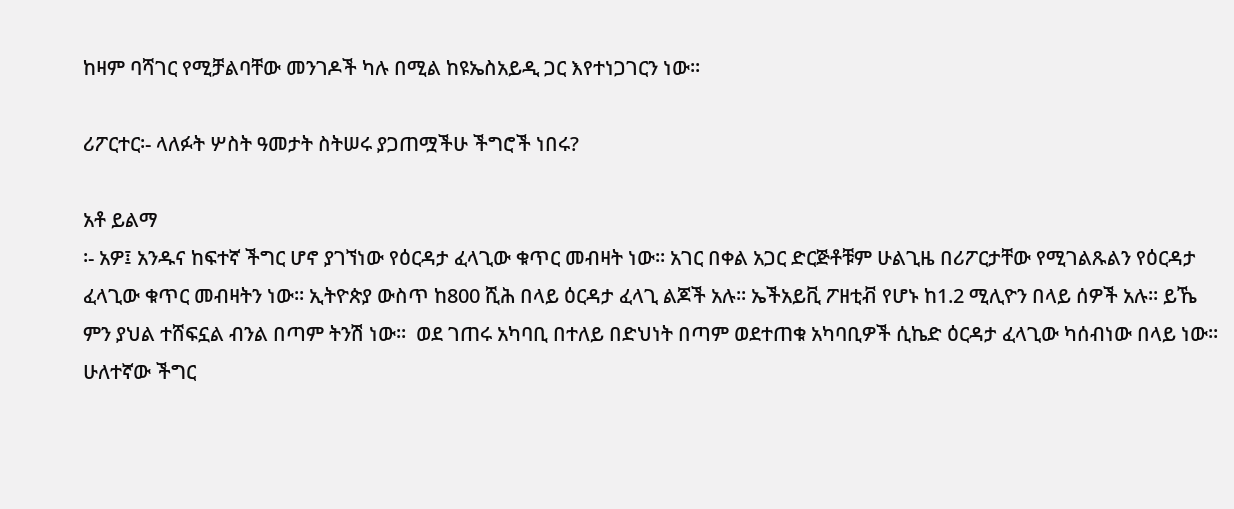ከዛም ባሻገር የሚቻልባቸው መንገዶች ካሉ በሚል ከዩኤስአይዲ ጋር እየተነጋገርን ነው፡፡

ሪፖርተር፡- ላለፉት ሦስት ዓመታት ስትሠሩ ያጋጠሟችሁ ችግሮች ነበሩ?

አቶ ይልማ
፡- አዎ፤ አንዱና ከፍተኛ ችግር ሆኖ ያገኘነው የዕርዳታ ፈላጊው ቁጥር መብዛት ነው፡፡ አገር በቀል አጋር ድርጅቶቹም ሁልጊዜ በሪፖርታቸው የሚገልጹልን የዕርዳታ ፈላጊው ቁጥር መብዛትን ነው፡፡ ኢትዮጵያ ውስጥ ከ800 ሺሕ በላይ ዕርዳታ ፈላጊ ልጆች አሉ፡፡ ኤችአይቪ ፖዘቲቭ የሆኑ ከ1.2 ሚሊዮን በላይ ሰዎች አሉ፡፡ ይኼ ምን ያህል ተሸፍኗል ብንል በጣም ትንሽ ነው፡፡  ወደ ገጠሩ አካባቢ በተለይ በድህነት በጣም ወደተጠቁ አካባቢዎች ሲኬድ ዕርዳታ ፈላጊው ካሰብነው በላይ ነው፡፡ ሁለተኛው ችግር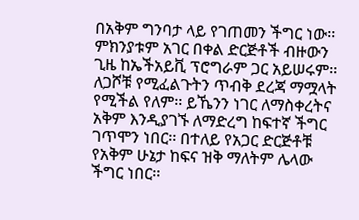በአቅም ግንባታ ላይ የገጠመን ችግር ነው፡፡ ምክንያቱም አገር በቀል ድርጅቶች ብዙውን ጊዜ ከኤችአይቪ ፕሮግራም ጋር አይሠሩም፡፡ ለጋሾቹ የሚፈልጉትን ጥብቅ ደረጃ ማሟላት የሚችል የለም፡፡ ይኼንን ነገር ለማስቀረትና አቅም እንዲያገኙ ለማድረግ ከፍተኛ ችግር ገጥሞን ነበር፡፡ በተለይ የአጋር ድርጅቶቹ የአቅም ሁኔታ ከፍና ዝቅ ማለትም ሌላው ችግር ነበር፡፡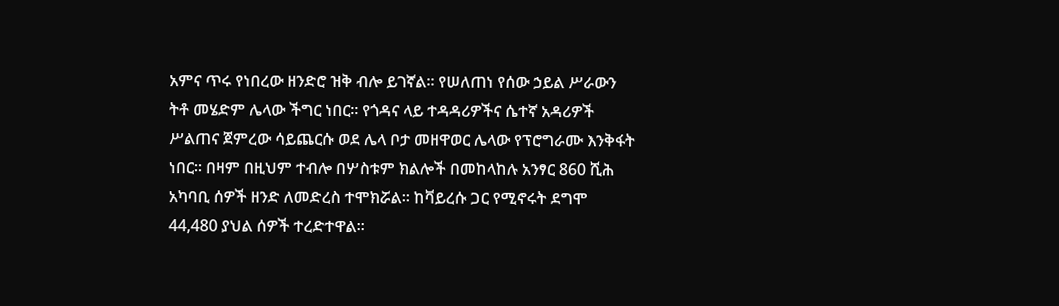አምና ጥሩ የነበረው ዘንድሮ ዝቅ ብሎ ይገኛል፡፡ የሠለጠነ የሰው ኃይል ሥራውን ትቶ መሄድም ሌላው ችግር ነበር፡፡ የጎዳና ላይ ተዳዳሪዎችና ሴተኛ አዳሪዎች ሥልጠና ጀምረው ሳይጨርሱ ወደ ሌላ ቦታ መዘዋወር ሌላው የፕሮግራሙ እንቅፋት ነበር፡፡ በዛም በዚህም ተብሎ በሦስቱም ክልሎች በመከላከሉ አንፃር 860 ሺሕ አካባቢ ሰዎች ዘንድ ለመድረስ ተሞክሯል፡፡ ከቫይረሱ ጋር የሚኖሩት ደግሞ 44,480 ያህል ሰዎች ተረድተዋል፡፡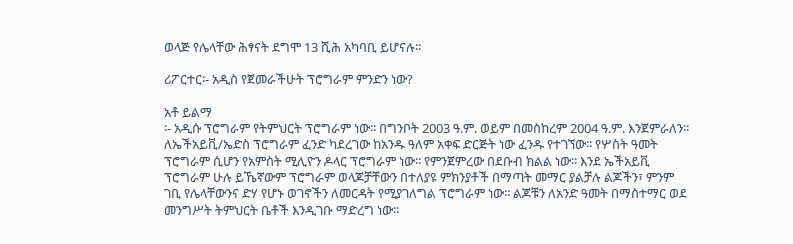ወላጅ የሌላቸው ሕፃናት ደግሞ 13 ሺሕ አካባቢ ይሆናሉ፡፡

ሪፖርተር፡- አዲስ የጀመራችሁት ፕሮግራም ምንድን ነው?

አቶ ይልማ
፡- አዲሱ ፕሮግራም የትምህርት ፕሮግራም ነው፡፡ በግንቦት 2003 ዓ.ም. ወይም በመስከረም 2004 ዓ.ም. እንጀምራለን፡፡ ለኤችአይቪ/ኤድስ ፕሮግራም ፈንድ ካደረገው ከአንዱ ዓለም አቀፍ ድርጅት ነው ፈንዱ የተገኘው፡፡ የሦስት ዓመት ፕሮግራም ሲሆን የአምስት ሚሊዮን ዶላር ፕሮግራም ነው፡፡ የምንጀምረው በደቡብ ክልል ነው፡፡ እንደ ኤችአይቪ ፕሮግራም ሁሉ ይኼኛውም ፕሮግራም ወላጆቻቸውን በተለያዩ ምክንያቶች በማጣት መማር ያልቻሉ ልጆችን፣ ምንም ገቢ የሌላቸውንና ድሃ የሆኑ ወገኖችን ለመርዳት የሚያገለግል ፕሮግራም ነው፡፡ ልጆቹን ለአንድ ዓመት በማስተማር ወደ መንግሥት ትምህርት ቤቶች እንዲገቡ ማድረግ ነው፡፡